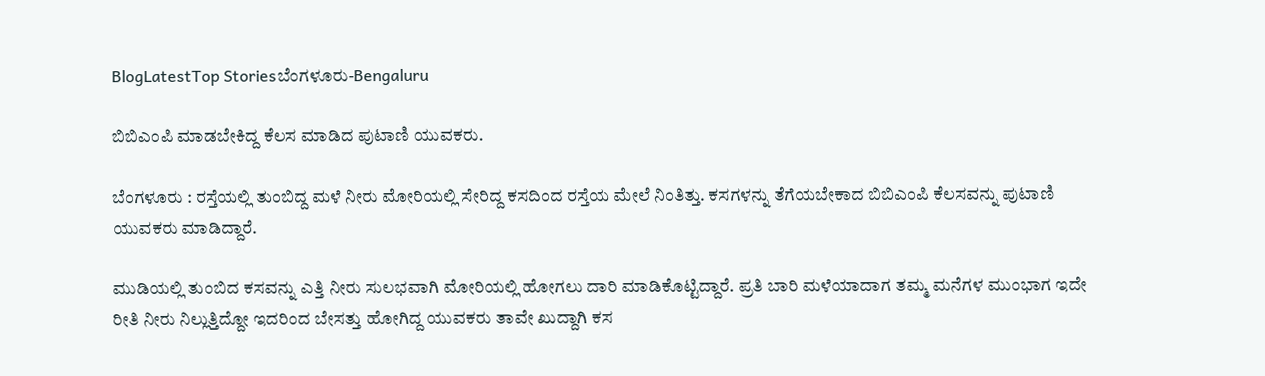BlogLatestTop Storiesಬೆಂಗಳೂರು-Bengaluru

ಬಿಬಿಎಂಪಿ ಮಾಡಬೇಕಿದ್ದ ಕೆಲಸ ಮಾಡಿದ ಪುಟಾಣಿ ಯುವಕರು.

ಬೆಂಗಳೂರು : ರಸ್ತೆಯಲ್ಲಿ ತುಂಬಿದ್ದ ಮಳೆ ನೀರು ಮೋರಿಯಲ್ಲಿ ಸೇರಿದ್ದ ಕಸದಿಂದ ರಸ್ತೆಯ ಮೇಲೆ ನಿಂತಿತ್ತು. ಕಸಗಳನ್ನು ತೆಗೆಯಬೇಕಾದ ಬಿಬಿಎಂಪಿ ಕೆಲಸವನ್ನು ಪುಟಾಣಿ ಯುವಕರು ಮಾಡಿದ್ದಾರೆ.

ಮುಡಿಯಲ್ಲಿ ತುಂಬಿದ ಕಸವನ್ನು ಎತ್ತಿ ನೀರು ಸುಲಭವಾಗಿ ಮೋರಿಯಲ್ಲಿ ಹೋಗಲು ದಾರಿ ಮಾಡಿಕೊಟ್ಟಿದ್ದಾರೆ. ಪ್ರತಿ ಬಾರಿ ಮಳೆಯಾದಾಗ ತಮ್ಮ ಮನೆಗಳ ಮುಂಭಾಗ ಇದೇ ರೀತಿ ನೀರು ನಿಲ್ಲುತ್ತಿದ್ದೋ ಇದರಿಂದ ಬೇಸತ್ತು ಹೋಗಿದ್ದ ಯುವಕರು ತಾವೇ ಖುದ್ದಾಗಿ ಕಸ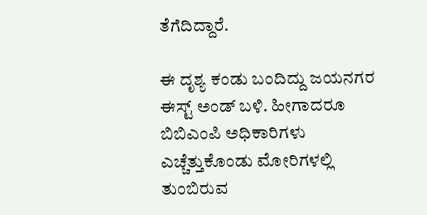ತೆಗೆದಿದ್ದಾರೆ.

ಈ ದೃಶ್ಯ ಕಂಡು ಬಂದಿದ್ದು ಜಯನಗರ ಈಸ್ಟ್ ಅಂಡ್ ಬಳಿ. ಹೀಗಾದರೂ ಬಿಬಿಎಂಪಿ ಅಧಿಕಾರಿಗಳು ಎಚ್ಚೆತ್ತುಕೊಂಡು ಮೋರಿಗಳಲ್ಲಿ ತುಂಬಿರುವ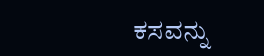ಕಸವನ್ನು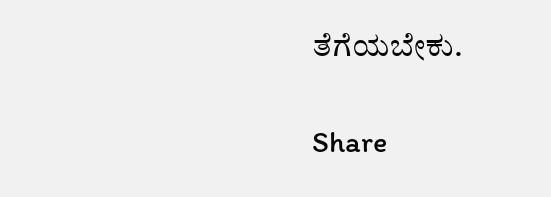ತೆಗೆಯಬೇಕು.

Share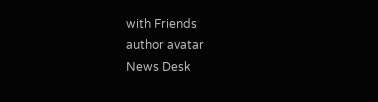with Friends
author avatar
News Desk